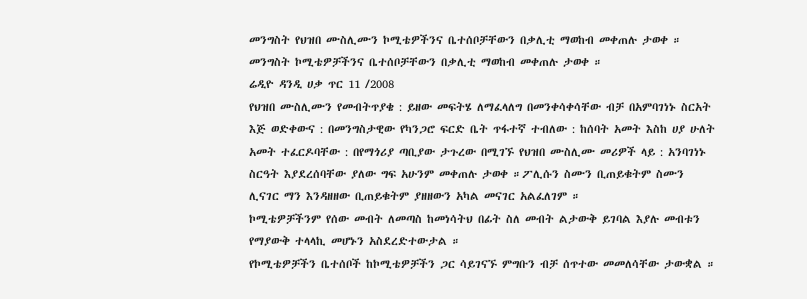መንግስት የህዝበ ሙስሊሙን ኮሚቴዎችንና ቤተሰቦቻቸውን በቃሊቲ ማወከብ መቀጠሉ ታወቀ ።
መንግስት ኮሚቴዎቻችንና ቤተሰቦቻቸውን በቃሊቲ ማወከብ መቀጠሉ ታወቀ ።
ሬዲዮ ዳንዲ ሀቃ ጥር 11 /2008
የህዝበ ሙስሊሙን የመብትጥያቄ : ይዘው መፍትሄ ለማፈላለግ በመንቀሳቀሳቸው ብቻ በአምባገነኑ ስርአት እጅ ወድቀውና : በመንግስታዊው የካንጋሮ ፍርድ ቤት ጥፋተኛ ተብለው : ከሰባት አመት እስከ ሀያ ሁለት አመት ተፈርዶባቸው : በየማጎሪያ ጣቢያው ታጉረው በሚገኙ የህዝበ ሙስሊሙ መሪዎች ላይ : አንባገነኑ ስርዓት እያደረሰባቸው ያለው ግፍ አሁንም መቀጠሉ ታወቀ ።ፖሊሱን ስሙን ቢጠይቁትም ስሙን ሊናገር ማን እንዳዘዘው ቢጠይቁትም ያዘዘውን አካል መናገር አልፈለገም ።
ኮሚቴዎቻችንም የሰው መብት ለመጣስ ከመነሳትህ በፊት ስለ መብት ልታውቅ ይገባል እያሉ መብቱን የማያውቅ ተላላኪ መሆኑን አስደረድተውታል ።
የኮሚቴዎቻችን ቤተሰቦች ከኮሚቴዎቻችን ጋር ሳይገናኙ ምግቡን ብቻ ሰጥተው መመለሳቸው ታውቋል ።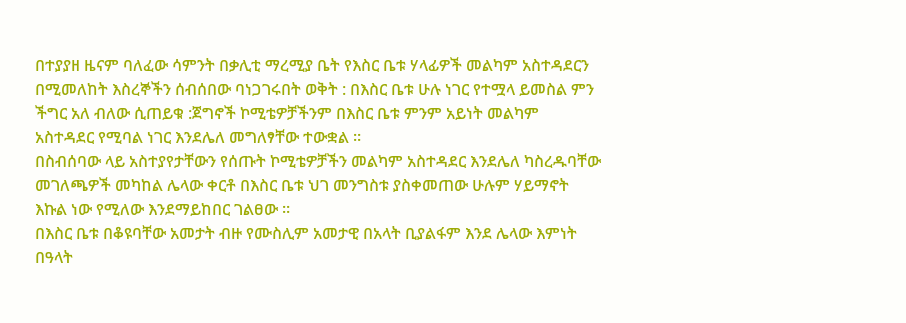በተያያዘ ዜናም ባለፈው ሳምንት በቃሊቲ ማረሚያ ቤት የእስር ቤቱ ሃላፊዎች መልካም አስተዳደርን በሚመለከት እስረኞችን ሰብሰበው ባነጋገሩበት ወቅት : በእስር ቤቱ ሁሉ ነገር የተሟላ ይመስል ምን ችግር አለ ብለው ሲጠይቁ :ጀግኖች ኮሚቴዎቻችንም በእስር ቤቱ ምንም አይነት መልካም አስተዳደር የሚባል ነገር እንደሌለ መግለፃቸው ተውቋል ።
በስብሰባው ላይ አስተያየታቸውን የሰጡት ኮሚቴዎቻችን መልካም አስተዳደር እንደሌለ ካስረዱባቸው መገለጫዎች መካከል ሌላው ቀርቶ በእስር ቤቱ ህገ መንግስቱ ያስቀመጠው ሁሉም ሃይማኖት እኩል ነው የሚለው እንደማይከበር ገልፀው ።
በእስር ቤቱ በቆዩባቸው አመታት ብዙ የሙስሊም አመታዊ በአላት ቢያልፋም እንደ ሌላው እምነት በዓላት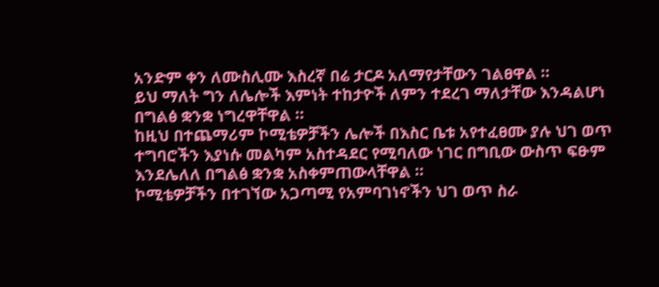አንድም ቀን ለሙስሊሙ እስረኛ በሬ ታርዶ አለማየታቸውን ገልፀዋል ።
ይህ ማለት ግን ለሌሎች እምነት ተከታዮች ለምን ተደረገ ማለታቸው እንዳልሆነ በግልፅ ቋንቋ ነግረዋቸዋል ።
ከዚህ በተጨማሪም ኮሚቴዎቻችን ሌሎች በእስር ቤቱ አየተፈፀሙ ያሉ ህገ ወጥ ተግባሮችን እያነሱ መልካም አስተዳደር የሚባለው ነገር በግቢው ውስጥ ፍፁም እንደሌለለ በግልፅ ቋንቋ አስቀምጠውላቸዋል ።
ኮሚቴዎቻችን በተገኘው አጋጣሚ የአምባገነኖችን ህገ ወጥ ስራ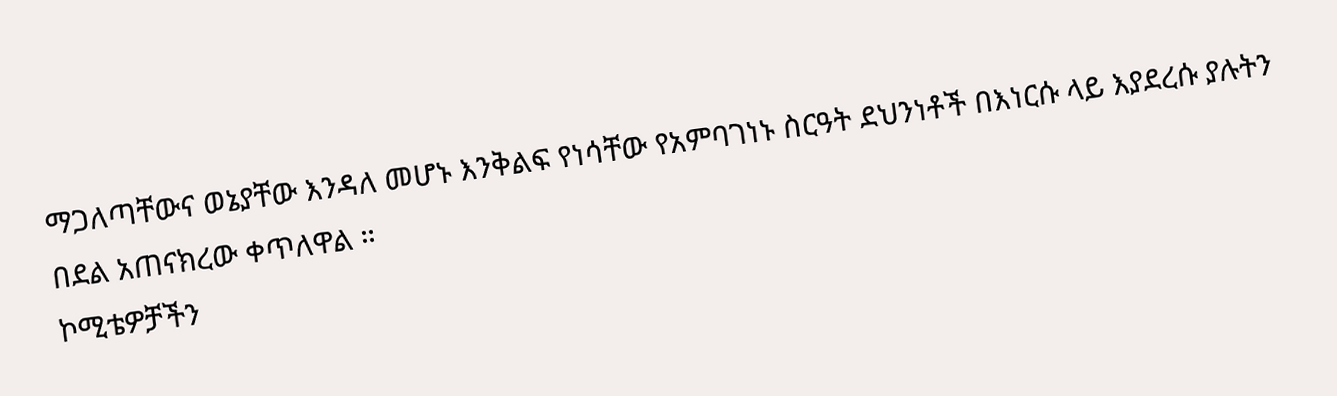ማጋለጣቸውና ወኔያቸው እንዳለ መሆኑ እንቅልፍ የነሳቸው የአምባገነኑ ስርዓት ደህንነቶች በእነርሱ ላይ እያደረሱ ያሉትን በደል አጠናክረው ቀጥለዋል ።
ኮሚቴዎቻችን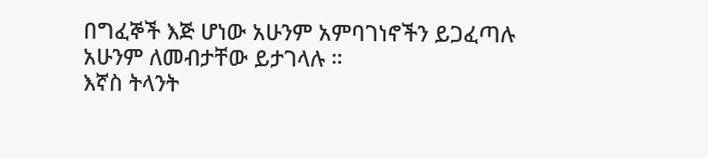በግፈኞች እጅ ሆነው አሁንም አምባገነኖችን ይጋፈጣሉ አሁንም ለመብታቸው ይታገላሉ ።
እኛስ ትላንት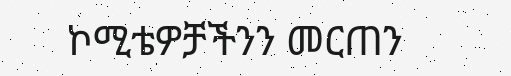ኮሚቴዎቻችንን መርጠን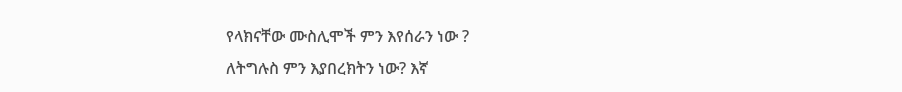የላክናቸው ሙስሊሞች ምን እየሰራን ነው ?
ለትግሉስ ምን እያበረክትን ነው? እኛ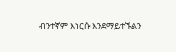ብንተኛም እነርሱ እንደማይተኙልን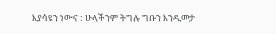እያሳዩን ነውና : ሁላችንም ትግሉ ግቡን እንዲመታ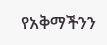የአቅማችንን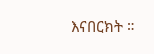እናበርክት ።